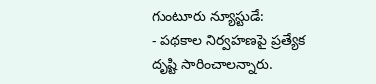గుంటూరు న్యూస్టుడే:
- పథకాల నిర్వహణపై ప్రత్యేక దృష్టి సారించాలన్నారు.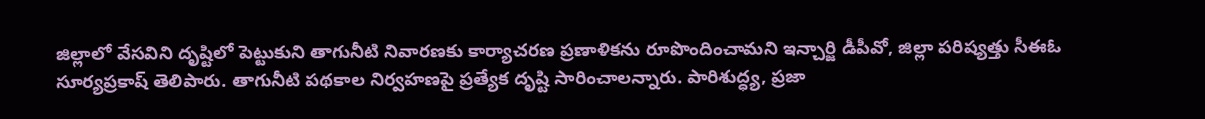జిల్లాలో వేసవిని దృష్టిలో పెట్టుకుని తాగునీటి నివారణకు కార్యాచరణ ప్రణాళికను రూపొందించామని ఇన్చార్జి డీపీవో, జిల్లా పరిష్యత్తు సీఈఓ సూర్యప్రకాష్ తెలిపారు. తాగునీటి పథకాల నిర్వహణపై ప్రత్యేక దృష్టి సారించాలన్నారు. పారిశుద్ధ్య, ప్రజా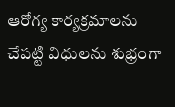ఆరోగ్య కార్యక్రమాలను చేపట్టి విధులను శుభ్రంగా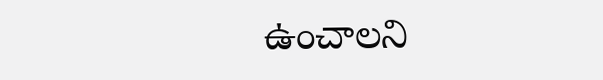ఉంచాలని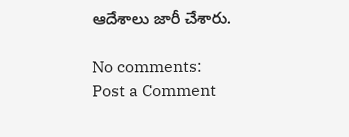ఆదేశాలు జారీ చేశారు.

No comments:
Post a Comment